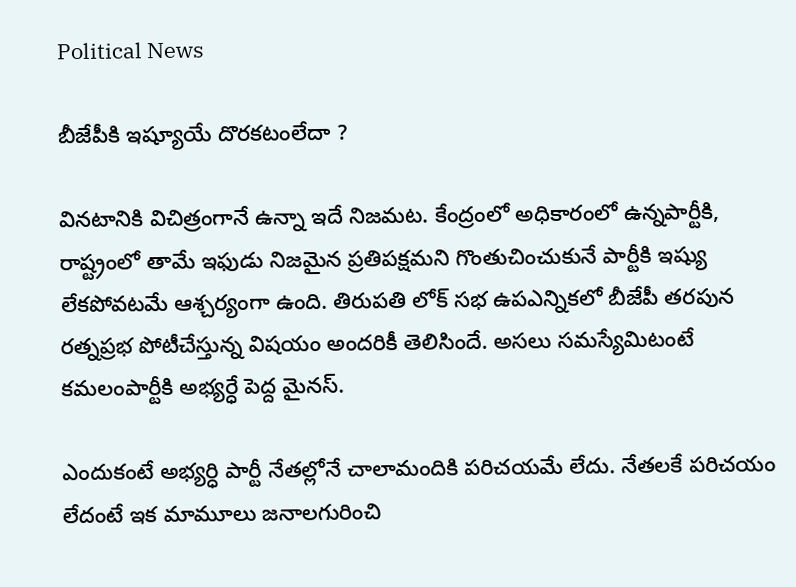Political News

బీజేపీకి ఇష్యూయే దొరకటంలేదా ?

వినటానికి విచిత్రంగానే ఉన్నా ఇదే నిజమట. కేంద్రంలో అధికారంలో ఉన్నపార్టీకి, రాష్ట్రంలో తామే ఇఫుడు నిజమైన ప్రతిపక్షమని గొంతుచించుకునే పార్టీకి ఇష్యు లేకపోవటమే ఆశ్చర్యంగా ఉంది. తిరుపతి లోక్ సభ ఉపఎన్నికలో బీజేపీ తరపున రత్నప్రభ పోటీచేస్తున్న విషయం అందరికీ తెలిసిందే. అసలు సమస్యేమిటంటే కమలంపార్టీకి అభ్యర్ధే పెద్ద మైనస్.

ఎందుకంటే అభ్యర్ధి పార్టీ నేతల్లోనే చాలామందికి పరిచయమే లేదు. నేతలకే పరిచయం లేదంటే ఇక మామూలు జనాలగురించి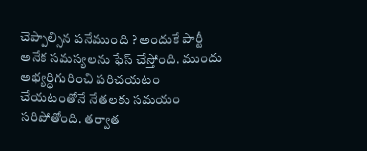చెప్పాల్సిన పనేముంది ? అందుకే పార్టీ అనేక సమస్యలను ఫేస్ చేస్తోంది. ముందు అభ్యర్ధిగురించి పరిచయటం చేయటంతోనే నేతలకు సమయం సరిపోతోంది. తర్వాత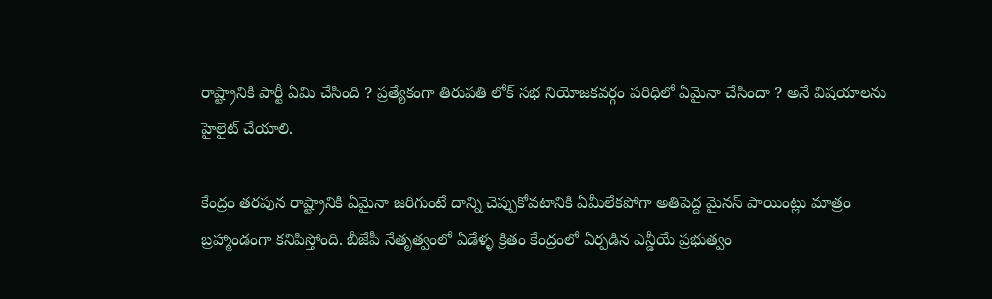రాష్ట్రానికి పార్టీ ఏమి చేసింది ? ప్రత్యేకంగా తిరుపతి లోక్ సభ నియోజకవర్గం పరిధిలో ఏమైనా చేసిందా ? అనే విషయాలను హైలైట్ చేయాలి.

కేంద్రం తరపున రాష్ట్రానికి ఏమైనా జరిగుంటే దాన్ని చెప్పుకోవటానికి ఏమీలేకపోగా అతిపెద్ద మైనస్ పాయింట్లు మాత్రం బ్రహ్మాండంగా కనిపిస్తోంది. బీజేపీ నేతృత్వంలో ఏడేళ్ళ క్రితం కేంద్రంలో ఏర్పడిన ఎన్డీయే ప్రభుత్వం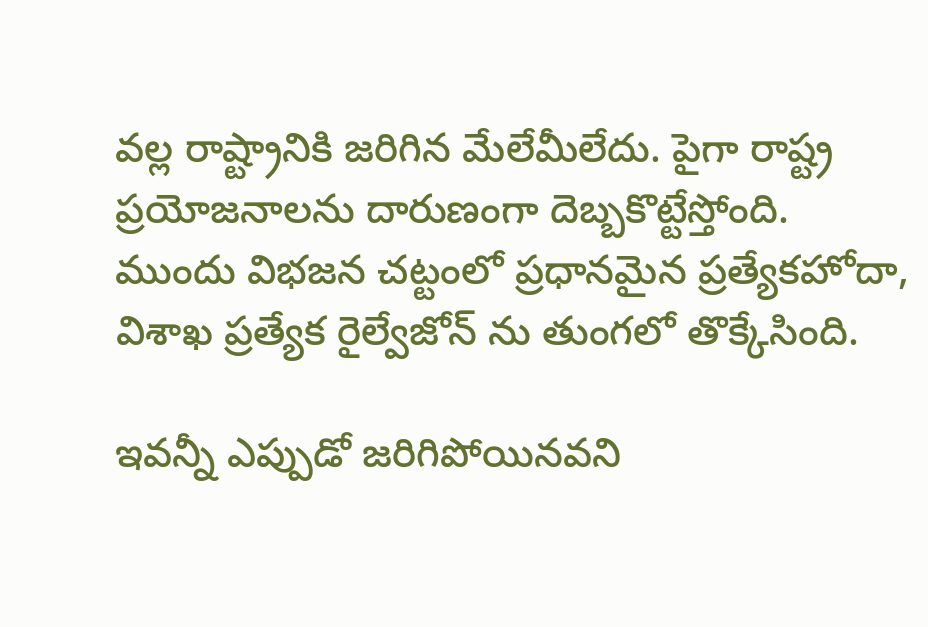వల్ల రాష్ట్రానికి జరిగిన మేలేమీలేదు. పైగా రాష్ట్ర ప్రయోజనాలను దారుణంగా దెబ్బకొట్టేస్తోంది. ముందు విభజన చట్టంలో ప్రధానమైన ప్రత్యేకహోదా, విశాఖ ప్రత్యేక రైల్వేజోన్ ను తుంగలో తొక్కేసింది.

ఇవన్నీ ఎప్పుడో జరిగిపోయినవని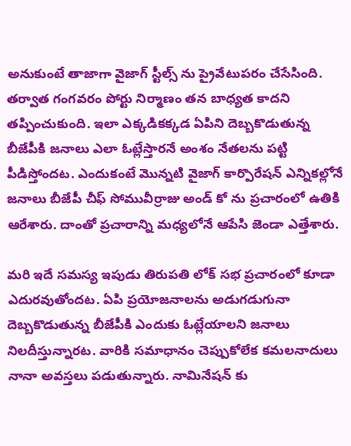అనుకుంటే తాజాగా వైజాగ్ స్టీల్స్ ను ప్రైవేటుపరం చేసేసింది. తర్వాత గంగవరం పోర్టు నిర్మాణం తన బాధ్యత కాదని తప్పించుకుంది. ఇలా ఎక్కడికక్కడ ఏపిని దెబ్బకొడుతున్న బీజేపీకి జనాలు ఎలా ఓట్లేస్తారనే అంశం నేతలను పట్టి పీడిస్తోందట. ఎందుకంటే మొన్నటి వైజాగ్ కార్పొరేషన్ ఎన్నికల్లోనే జనాలు బీజేపీ చీఫ్ సోమువీర్రాజు అండ్ కో ను ప్రచారంలో ఉతికి ఆరేశారు. దాంతో ప్రచారాన్ని మధ్యలోనే ఆపేసి జెండా ఎత్తేశారు.

మరి ఇదే సమస్య ఇపుడు తిరుపతి లోక్ సభ ప్రచారంలో కూడా ఎదురవుతోందట. ఏపి ప్రయోజనాలను అడుగడుగునా దెబ్బకొడుతున్న బీజేపీకి ఎందుకు ఓట్లేయాలని జనాలు నిలదీస్తున్నారట. వారికి సమాధానం చెప్పుకోలేక కమలనాదులు నానా అవస్తలు పడుతున్నారు. నామినేషన్ కు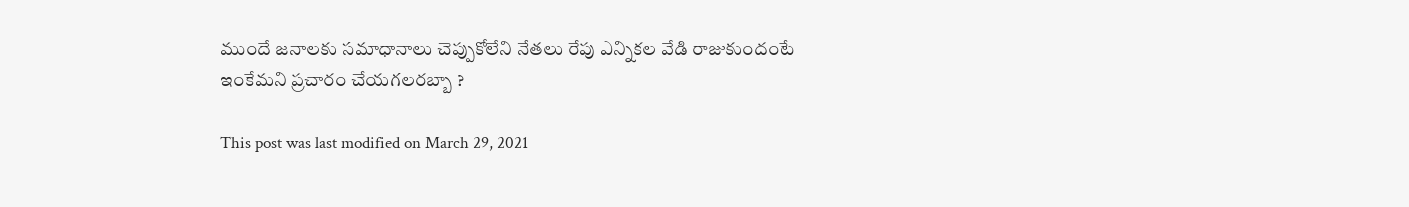ముందే జనాలకు సమాధానాలు చెప్పుకోలేని నేతలు రేపు ఎన్నికల వేడి రాజుకుందంటే ఇంకేమని ప్రచారం చేయగలరబ్బా ?

This post was last modified on March 29, 2021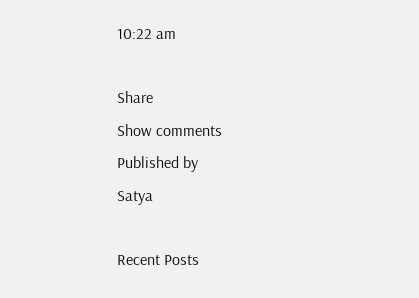10:22 am

Share
Show comments
Published by
Satya

Recent Posts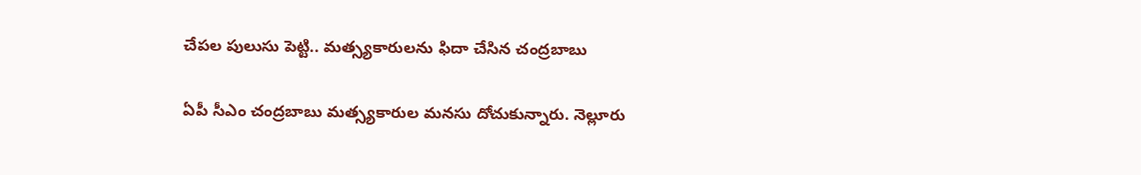చేప‌ల పులుసు పెట్టి.. మ‌త్స్యకారుల‌ను ఫిదా చేసిన చంద్ర‌బాబు

ఏపీ సీఎం చంద్ర‌బాబు మ‌త్స్య‌కారుల మ‌న‌సు దోచుకున్నారు. నెల్లూరు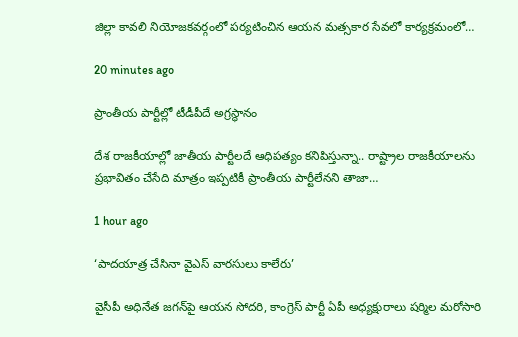జిల్లా కావ‌లి నియోజ‌క‌వ‌ర్గంలో ప‌ర్య‌టించిన ఆయ‌న మ‌త్స‌కార సేవ‌లో కార్య‌క్ర‌మంలో…

20 minutes ago

ప్రాంతీయ పార్టీల్లో టీడీపీదే అగ్రస్థానం

దేశ రాజకీయాల్లో జాతీయ పార్టీలదే ఆధిపత్యం కనిపిస్తున్నా.. రాష్ట్రాల రాజకీయాలను ప్రభావితం చేసేది మాత్రం ఇప్పటికీ ప్రాంతీయ పార్టీలేనని తాజా…

1 hour ago

‘పాదయాత్ర చేసినా వైఎస్ వారసులు కాలేరు’

వైసీపీ అధినేత జ‌గ‌న్‌పై ఆయ‌న సోద‌రి, కాంగ్రెస్ పార్టీ ఏపీ అధ్య‌క్షురాలు ష‌ర్మిల మ‌రోసారి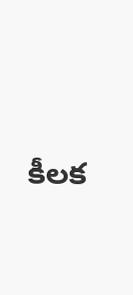కీల‌క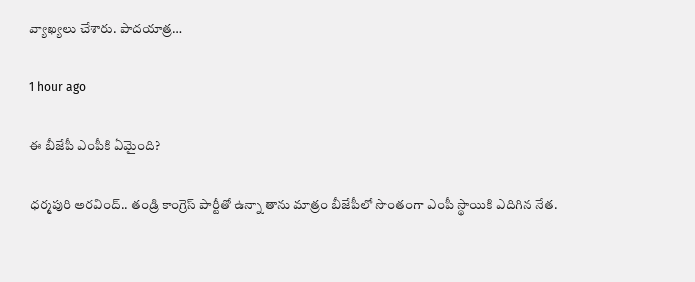వ్యాఖ్య‌లు చేశారు. పాద‌యాత్ర…

1 hour ago

ఈ బీజేపీ ఎంపీకి ఏమైంది?

ధర్మపురి అరవింద్.. తండ్రి కాంగ్రెస్ పార్టీతో ఉన్నా తాను మాత్రం బీజేపీలో సొంతంగా ఎంపీ స్థాయికి ఎదిగిన నేత.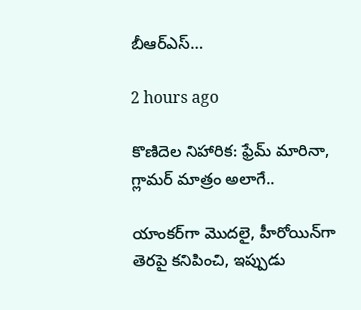బీఆర్ఎస్…

2 hours ago

కొణిదెల నిహారిక: ఫ్రేమ్ మారినా, గ్లామర్ మాత్రం అలాగే..

యాంకర్‌గా మొదలై, హీరోయిన్‌గా తెరపై కనిపించి, ఇప్పుడు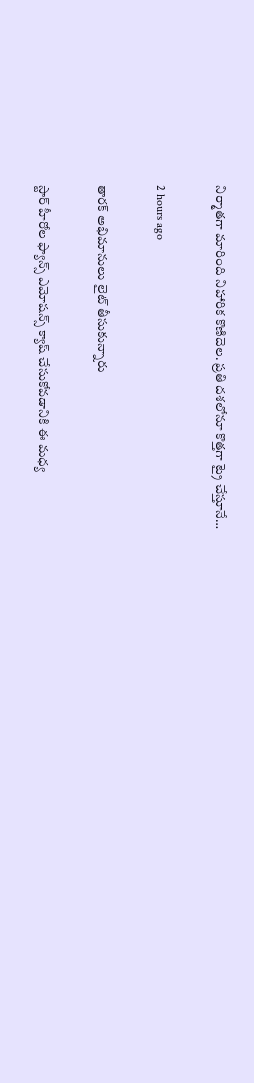నిర్మాతగా మారింది నిహారిక కొణిదెల. ప్రతి దశలోనూ కొత్తగా ట్రై చేస్తూనే…

2 hours ago

తారక్ అభిమానులు లైట్ తీసుకున్నారు

స్టార్ హీరోల ఫ్యాన్స్ ఎమోషన్స్ క్యాష్ చేసుకోవడానికి ఈ మధ్య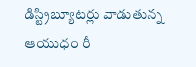డిస్ట్రిబ్యూటర్లు వాడుతున్న ఆయుధం రీ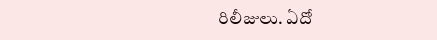రిలీజులు. ఏదో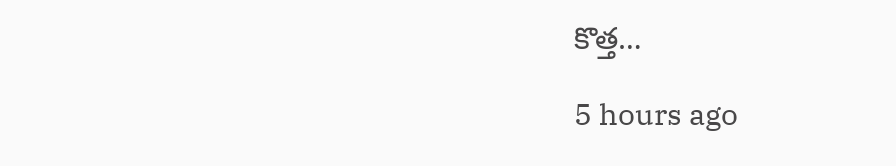కొత్త…

5 hours ago